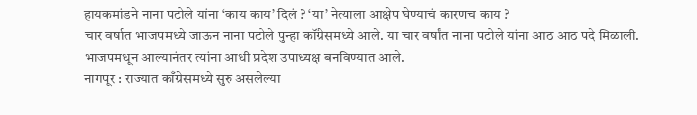हायकमांडने नाना पटोले यांना ‘काय काय’ दिलं ? ‘या’ नेत्याला आक्षेप घेण्याचं कारणच काय ?
चार वर्षात भाजपमध्ये जाऊन नाना पटोले पुन्हा कॉंग्रेसमध्ये आले. या चार वर्षांत नाना पटोले यांना आठ आठ पदे मिळाली. भाजपमधून आल्यानंतर त्यांना आधी प्रदेश उपाध्यक्ष बनविण्यात आले.
नागपूर : राज्यात काँग्रेसमध्ये सुरु असलेल्या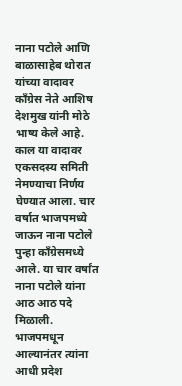नाना पटोले आणि बाळासाहेब थोरात यांच्या वादावर कॉंग्रेस नेते आशिष देशमुख यांनी मोठे भाष्य केले आहे. काल या वादावर एकसदस्य समिती नेमण्याचा निर्णय घेण्यात आला. चार वर्षात भाजपमध्ये जाऊन नाना पटोले पुन्हा कॉंग्रेसमध्ये आले. या चार वर्षांत नाना पटोले यांना आठ आठ पदे मिळाली. भाजपमधून आल्यानंतर त्यांना आधी प्रदेश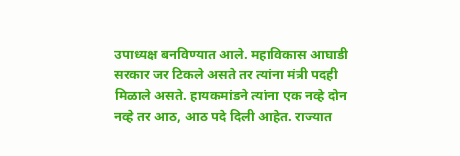उपाध्यक्ष बनविण्यात आले. महाविकास आघाडी सरकार जर टिकले असते तर त्यांना मंत्री पदही मिळाले असते. हायकमांडने त्यांना एक नव्हे दोन नव्हे तर आठ, आठ पदे दिली आहेत. राज्यात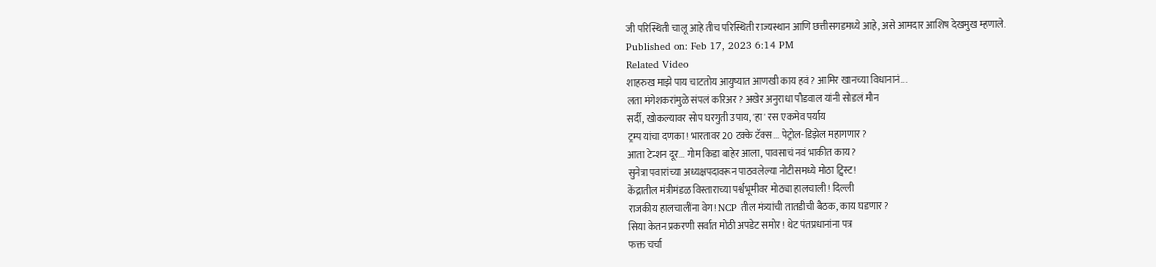जी परिस्थिती चालू आहे तीच परिस्थिती राज्यस्थान आणि छत्तीसगडमध्ये आहे, असे आमदार आशिष देखमुख म्हणाले.
Published on: Feb 17, 2023 6:14 PM
Related Video
शाहरुख माझे पाय चाटतोय आयुष्यात आणखी काय हवं? आमिर खानच्या विधानानं...
लता मंगेशकरांमुळे संपलं करिअर? अखेर अनुराधा पौडवाल यांनी सोडलं मौन
सर्दी, खोकल्यावर सोप घरगुती उपाय, 'हा' रस एकमेव पर्याय
ट्रम्प यांचा दणका! भारतावर 20 टक्के टॅक्स... पेट्रोल-डिझेल महागणार?
आता टेन्शन दूर... गोम किडा बाहेर आला, पावसाचं नवं भाकीत काय?
सुनेत्रा पवारांच्या अध्यक्षपदावरून पाठवलेल्या नोटीसमध्ये मोठा ट्विस्ट!
केंद्रातील मंत्रीमंडळ विस्ताराच्या पर्श्वभूमीवर मोठ्या हालचाली! दिल्ली
राजकीय हालचालींना वेग! NCP तील मंत्र्यांची तातडीची बैठक, काय घडणार?
सिया केतन प्रकरणी सर्वात मोठी अपडेट समोर! थेट पंतप्रधानांना पत्र
फक्त चर्चा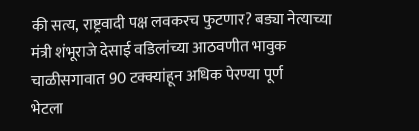की सत्य, राष्ट्रवादी पक्ष लवकरच फुटणार? बड्या नेत्याच्या
मंत्री शंभूराजे देसाई वडिलांच्या आठवणीत भावुक
चाळीसगावात 90 टक्क्यांहून अधिक पेरण्या पूर्ण
भेटला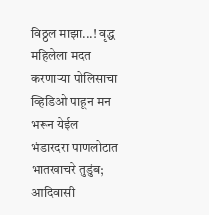विठ्ठल माझा...! वृद्ध महिलेला मदत करणाऱ्या पोलिसाचा व्हिडिओ पाहून मन भरून येईल
भंडारदरा पाणलोटात भातखाचरे तुडुंब; आदिवासी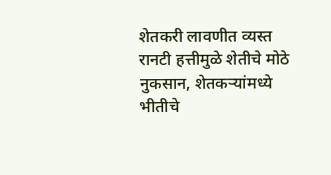शेतकरी लावणीत व्यस्त
रानटी हत्तीमुळे शेतीचे मोठे नुकसान, शेतकऱ्यांमध्ये भीतीचे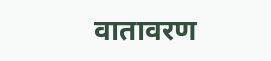वातावरण